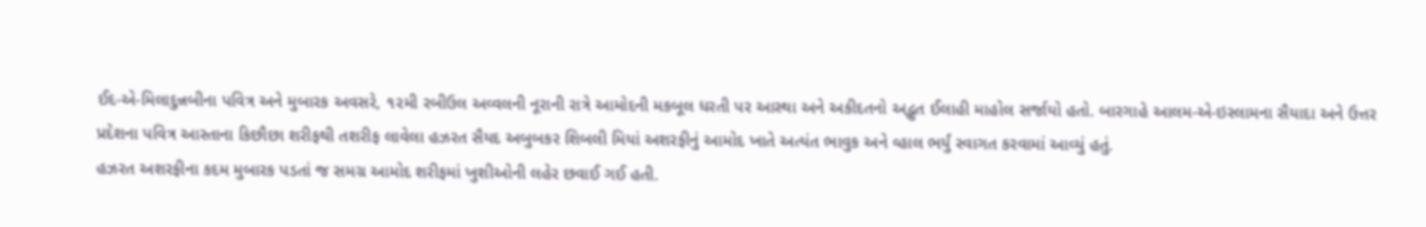ઈદ-એ-મિલાદુન્નબીના પવિત્ર અને મુબારક અવસરે, ૧૨મી રબીઉલ અવ્વલની નૂરાની રાત્રે આમોદની મકબૂલ ધરતી પર આસ્થા અને અકીદતનો અદ્ભુત ઈલાહી માહોલ સર્જાયો હતો. બારગાહે આલમ-એ-ઇસ્લામના સૈયાદા અને ઉત્તર પ્રદેશના પવિત્ર આસ્તાના કિછૌછા શરીફથી તશરીફ લાવેલા હઝરત સૈયદ અબુબકર શિબલી મિયાં અશરફીનું આમોદ ખાતે અત્યંત ભાવુક અને વ્હાલ ભર્યું સ્વાગત કરવામાં આવ્યું હતું.
હઝરત અશરફીના કદમ મુબારક પડતાં જ સમગ્ર આમોદ શરીફમાં ખુશીઓની લહેર છવાઈ ગઈ હતી.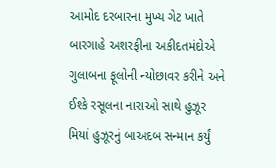આમોદ દરબારના મુખ્ય ગેટ ખાતે બારગાહે અશરફીના અકીદતમંદોએ ગુલાબના ફૂલોની ન્યોછાવર કરીને અને ઈશ્કે રસૂલના નારાઓ સાથે હુઝૂર મિયાં હુઝૂરનું બાઅદબ સન્માન કર્યું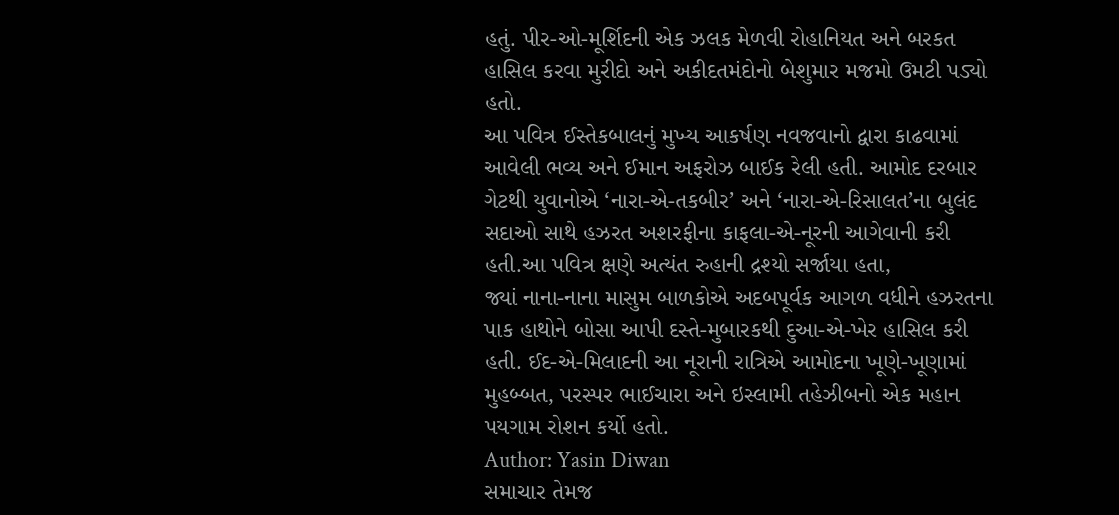હતું. પીર-ઓ-મૂર્શિદની એક ઝલક મેળવી રોહાનિયત અને બરકત હાસિલ કરવા મુરીદો અને અકીદતમંદોનો બેશુમાર મજમો ઉમટી પડ્યો હતો.
આ પવિત્ર ઈસ્તેકબાલનું મુખ્ય આકર્ષણ નવજવાનો દ્વારા કાઢવામાં આવેલી ભવ્ય અને ઈમાન અફરોઝ બાઈક રેલી હતી. આમોદ દરબાર ગેટથી યુવાનોએ ‘નારા-એ-તકબીર’ અને ‘નારા-એ-રિસાલત’ના બુલંદ સદાઓ સાથે હઝરત અશરફીના કાફલા-એ-નૂરની આગેવાની કરી હતી.આ પવિત્ર ક્ષણે અત્યંત રુહાની દ્રશ્યો સર્જાયા હતા,
જ્યાં નાના-નાના માસુમ બાળકોએ અદબપૂર્વક આગળ વધીને હઝરતના પાક હાથોને બોસા આપી દસ્તે-મુબારકથી દુઆ-એ-ખેર હાસિલ કરી હતી. ઈદ-એ-મિલાદની આ નૂરાની રાત્રિએ આમોદના ખૂણે-ખૂણામાં મુહબ્બત, પરસ્પર ભાઈચારા અને ઇસ્લામી તહેઝીબનો એક મહાન પયગામ રોશન કર્યો હતો.
Author: Yasin Diwan
સમાચાર તેમજ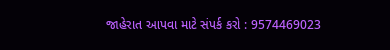જાહેરાત આપવા માટે સંપર્ક કરો : 9574469023